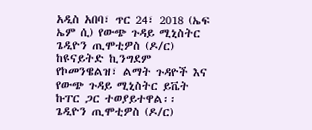አዲስ አበባ፣ ጥር 24፣ 2018 (ኤፍ ኤም ሲ) የውጭ ጉዳይ ሚኒስትር ጌዲዮን ጢሞቲዎስ (ዶ/ር) ከዩናይትድ ኪንግደም የኮመንዌልዝ፣ ልማት ጉዳዮች እና የውጭ ጉዳይ ሚኒስትር ይቬት ኩፐር ጋር ተወያይተዋል፡፡
ጌዲዮን ጢሞቲዎስ (ዶ/ር)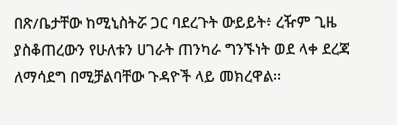በጽ/ቤታቸው ከሚኒስትሯ ጋር ባደረጉት ውይይት፥ ረዥም ጊዜ ያስቆጠረውን የሁለቱን ሀገራት ጠንካራ ግንኙነት ወደ ላቀ ደረጃ ለማሳደግ በሚቻልባቸው ጉዳዮች ላይ መክረዋል፡፡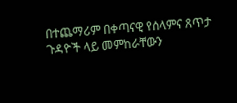በተጨማሪም በቀጣናዊ የሰላምና ጸጥታ ጉዳዮች ላይ መምከራቸውን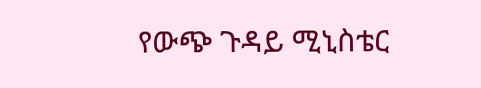የውጭ ጉዳይ ሚኒስቴር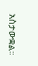አስታውቋል፡፡